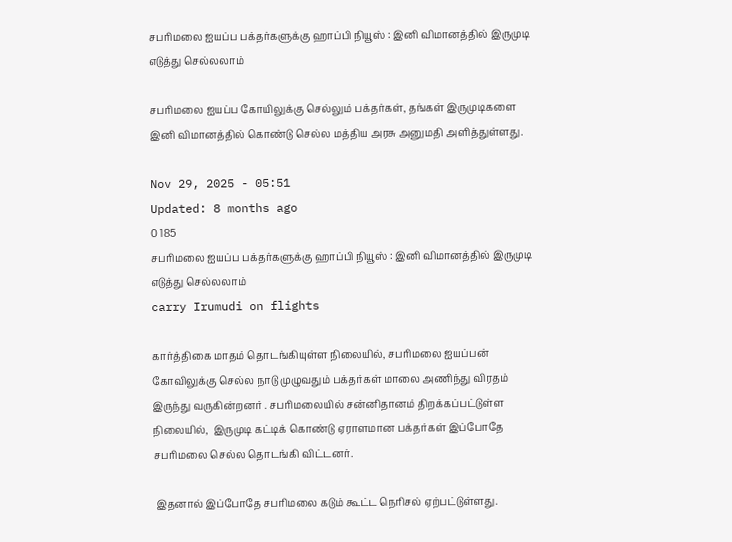சபரிமலை ஐயப்ப பக்தர்களுக்கு ஹாப்பி நியூஸ் : இனி விமானத்தில் இருமுடி எடுத்து செல்லலாம்

சபரிமலை ஐயப்ப கோயிலுக்கு செல்லும் பக்தர்கள், தங்கள் இருமுடிகளை இனி விமானத்தில் கொண்டு செல்ல மத்திய அரசு அனுமதி அளித்துள்ளது.

Nov 29, 2025 - 05:51
Updated: 8 months ago
0 185
சபரிமலை ஐயப்ப பக்தர்களுக்கு ஹாப்பி நியூஸ் : இனி விமானத்தில் இருமுடி எடுத்து செல்லலாம்
carry Irumudi on flights

கார்த்திகை மாதம் தொடங்கியுள்ள நிலையில், சபரிமலை ஐயப்பன் கோவிலுக்கு செல்ல நாடு முழுவதும் பக்தர்கள் மாலை அணிந்து விரதம் இருந்து வருகின்றனர் . சபரிமலையில் சன்னிதானம் திறக்கப்பட்டுள்ள நிலையில்,  இருமுடி கட்டிக் கொண்டு ஏராளமான பக்தர்கள் இப்போதே சபரிமலை செல்ல தொடங்கி விட்டனர்.

 இதனால் இப்போதே சபரிமலை கடும் கூட்ட நெரிசல் ஏற்பட்டுள்ளது.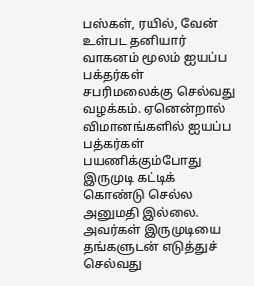பஸ்கள், ரயில், வேன் உள்பட தனியார் வாகனம் மூலம் ஐயப்ப பக்தர்கள் சபரிமலைக்கு செல்வது வழக்கம். ஏனென்றால் விமானங்களில் ஐயப்ப பத்கர்கள் பயணிக்கும்போது இருமுடி கட்டிக் கொண்டு செல்ல அனுமதி இல்லை. அவர்கள் இருமுடியை தங்களுடன் எடுத்துச் செல்வது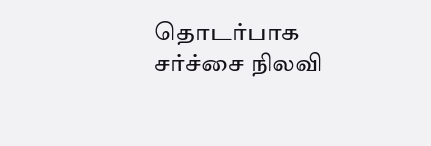தொடர்பாக சர்ச்சை நிலவி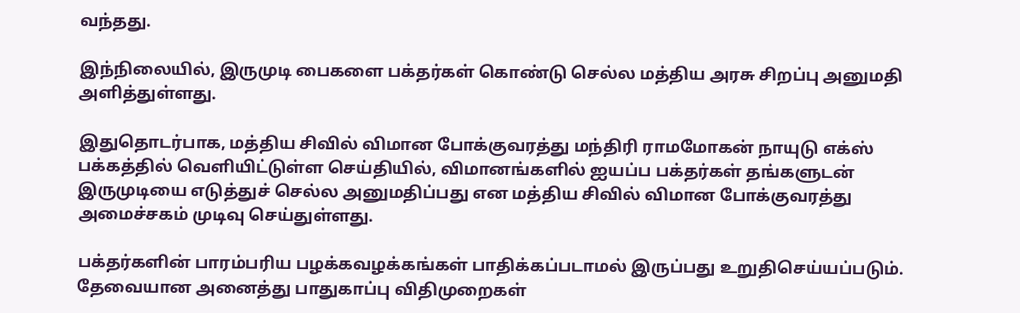வந்தது.

இந்நிலையில், இருமுடி பைகளை பக்தர்கள் கொண்டு செல்ல மத்திய அரசு சிறப்பு அனுமதி அளித்துள்ளது.

இதுதொடர்பாக, மத்திய சிவில் விமான போக்குவரத்து மந்திரி ராமமோகன் நாயுடு எக்ஸ் பக்கத்தில் வெளியிட்டுள்ள செய்தியில், விமானங்களில் ஐயப்ப பக்தர்கள் தங்களுடன் இருமுடியை எடுத்துச் செல்ல அனுமதிப்பது என மத்திய சிவில் விமான போக்குவரத்து அமைச்சகம் முடிவு செய்துள்ளது.

பக்தர்களின் பாரம்பரிய பழக்கவழக்கங்கள் பாதிக்கப்படாமல் இருப்பது உறுதிசெய்யப்படும். தேவையான அனைத்து பாதுகாப்பு விதிமுறைகள்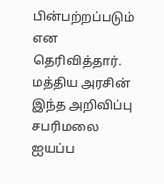பின்பற்றப்படும் என தெரிவித்தார். மத்திய அரசின் இந்த அறிவிப்பு சபரிமலை ஐயப்ப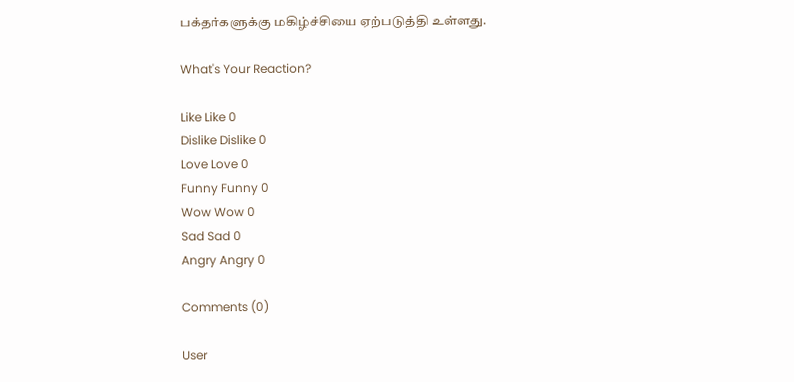பக்தர்களுக்கு மகிழ்ச்சியை ஏற்படுத்தி உள்ளது.

What's Your Reaction?

Like Like 0
Dislike Dislike 0
Love Love 0
Funny Funny 0
Wow Wow 0
Sad Sad 0
Angry Angry 0

Comments (0)

User